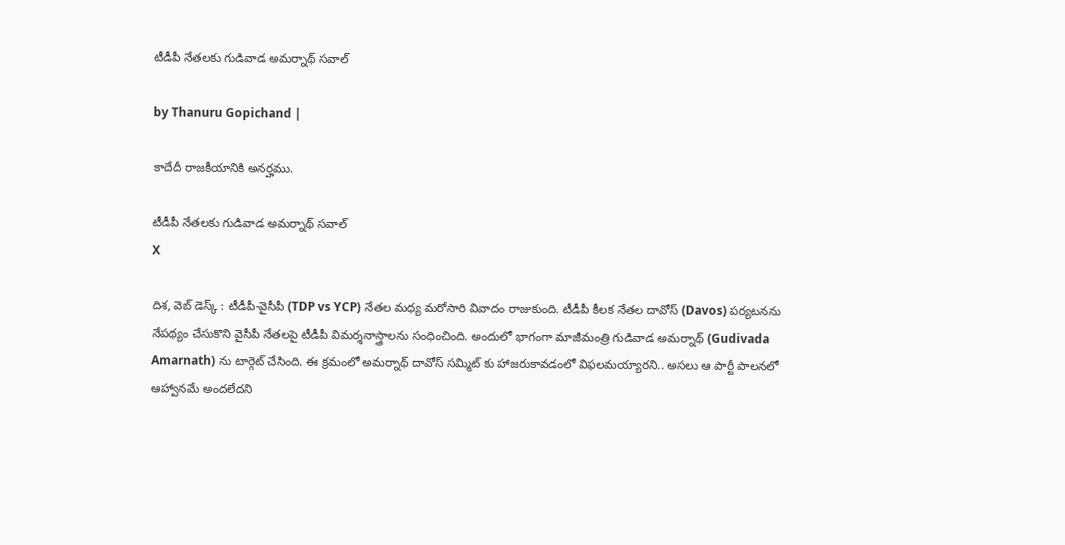టీడీపీ నేతలకు గుడివాడ అమర్నాథ్ సవాల్

by Thanuru Gopichand |

కాదేదీ రాజకీయానికి అనర్హము.

టీడీపీ నేతలకు గుడివాడ అమర్నాథ్ సవాల్
X

దిశ, వెబ్ డెస్క్ : టీడీపీ-వైసీపీ (TDP vs YCP) నేతల మధ్య మరోసారి వివాదం రాజుకుంది. టీడీపీ కీలక నేతల దావోస్ (Davos) పర్యటనను నేపథ్యం చేసుకొని వైసీపీ నేతలపై టీడీపీ విమర్శనాస్త్రాలను సంధించింది. అందులో భాగంగా మాజీమంత్రి గుడివాడ అమర్నాథ్ (Gudivada Amarnath) ను టార్గెట్ చేసింది. ఈ క్రమంలో అమర్నాథ్ దావోస్ సమ్మిట్ కు హాజరుకావడంలో విఫలమయ్యారని.. అసలు ఆ పార్టీ పాలనలో ఆహ్వానమే అందలేదని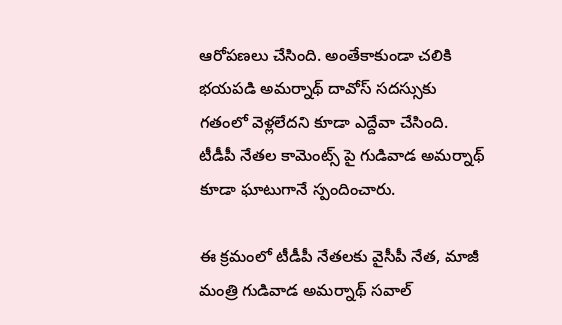ఆరోపణలు చేసింది. అంతేకాకుండా చలికి భయపడి అమర్నాథ్ దావోస్ సదస్సుకు గతంలో వెళ్లలేదని కూడా ఎద్దేవా చేసింది. టీడీపీ నేతల కామెంట్స్ పై గుడివాడ అమర్నాథ్ కూడా ఘాటుగానే స్పందించారు.

ఈ క్రమంలో టీడీపీ నేతలకు వైసీపీ నేత, మాజీ మంత్రి గుడివాడ అమర్నాథ్ సవాల్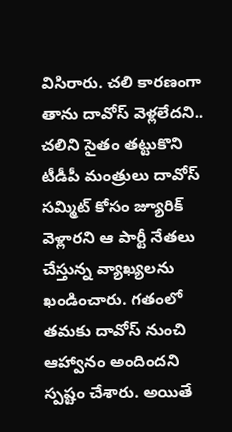విసిరారు. చలి కారణంగా తాను దావోస్ వెళ్లలేదని.. చలిని సైతం తట్టుకొని టీడీపీ మంత్రులు దావోస్ సమ్మిట్ కోసం జ్యూరిక్ వెళ్లారని ఆ పార్టీ నేతలు చేస్తున్న వ్యాఖ్యలను ఖండించారు. గతంలో తమకు దావోస్ నుంచి ఆహ్వానం అందిందని స్పష్టం చేశారు. అయితే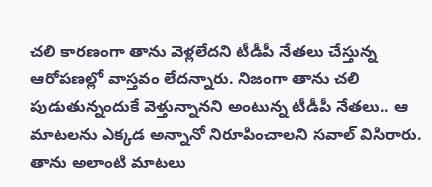చలి కారణంగా తాను వెళ్లలేదని టీడీపీ నేతలు చేస్తున్న ఆరోపణల్లో వాస్తవం లేదన్నారు. నిజంగా తాను చలి పుడుతున్నందుకే వెళ్తున్నానని అంటున్న టీడీపీ నేతలు.. ఆ మాటలను ఎక్కడ అన్నానో నిరూపించాలని సవాల్ విసిరారు. తాను అలాంటి మాటలు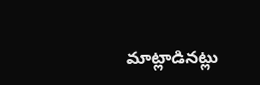మాట్లాడినట్లు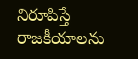నిరూపిస్తే రాజకీయాలను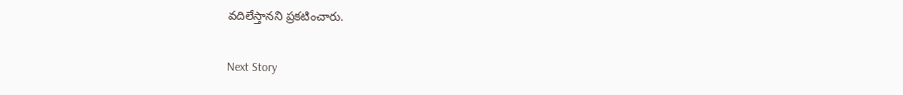వదిలేస్తానని ప్రకటించారు.

Next Story